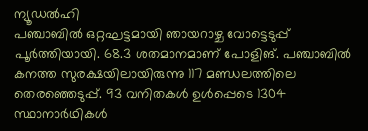ന്യൂഡൽഹി
പഞ്ചാബിൽ ഒറ്റഘട്ടമായി ഞായറാഴ്ച വോട്ടെടുപ്പ് പൂർത്തിയായി. 68.3 ശതമാനമാണ് പോളിങ്. പഞ്ചാബിൽ കനത്ത സുരക്ഷയിലായിരുന്നു 117 മണ്ഡലത്തിലെ തെരഞ്ഞെടുപ്പ്. 93 വനിതകൾ ഉൾപ്പെടെ 1304 സ്ഥാനാർഥികൾ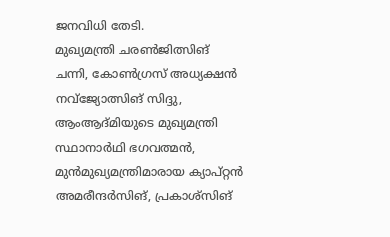ജനവിധി തേടി.
മുഖ്യമന്ത്രി ചരൺജിത്സിങ് ചന്നി, കോൺഗ്രസ് അധ്യക്ഷൻ നവ്ജ്യോത്സിങ് സിദ്ദു, ആംആദ്മിയുടെ മുഖ്യമന്ത്രി സ്ഥാനാർഥി ഭഗവത്മൻ, മുൻമുഖ്യമന്ത്രിമാരായ ക്യാപ്റ്റൻ അമരീന്ദർസിങ്, പ്രകാശ്സിങ്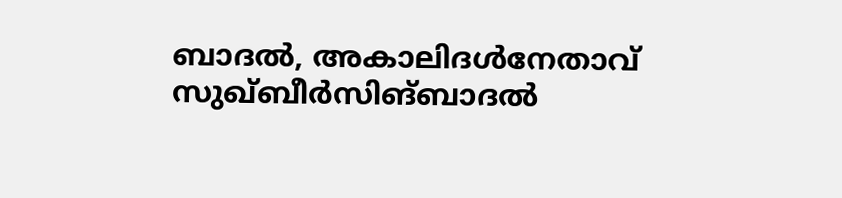ബാദൽ, അകാലിദൾനേതാവ് സുഖ്ബീർസിങ്ബാദൽ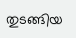തുടങ്ങിയ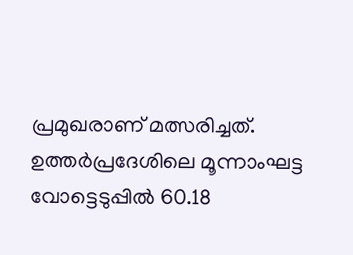പ്രമുഖരാണ് മത്സരിച്ചത്.
ഉത്തർപ്രദേശിലെ മൂന്നാംഘട്ട വോട്ടെടുപ്പിൽ 60.18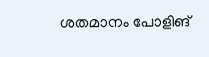ശതമാനം പോളിങ്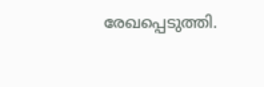രേഖപ്പെടുത്തി.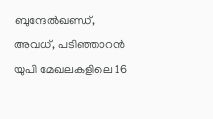ബുന്ദേൽഖണ്ഡ്, അവധ്, പടിഞ്ഞാറൻ യുപി മേഖലകളിലെ 16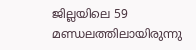ജില്ലയിലെ 59 മണ്ഡലത്തിലായിരുന്നു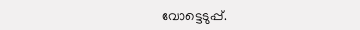വോട്ടെടുപ്പ്.